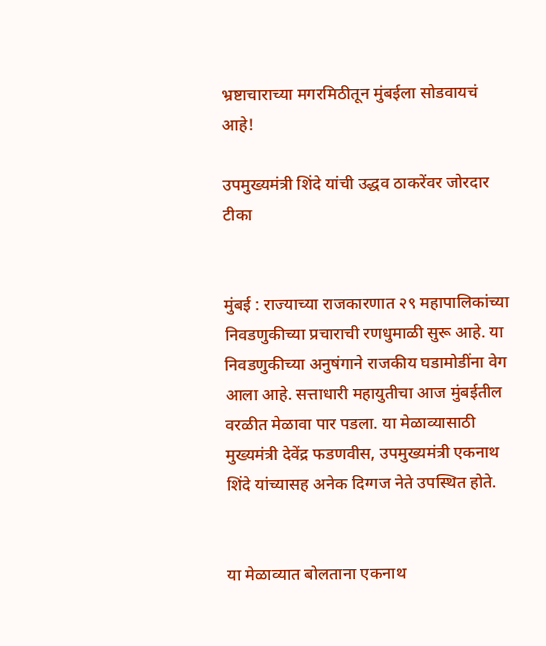भ्रष्टाचाराच्या मगरमिठीतून मुंबईला सोडवायचं आहे!

उपमुख्यमंत्री शिंदे यांची उद्धव ठाकरेंवर जोरदार टीका


मुंबई : राज्याच्या राजकारणात २९ महापालिकांच्या निवडणुकीच्या प्रचाराची रणधुमाळी सुरू आहे. या निवडणुकीच्या अनुषंगाने राजकीय घडामोडींना वेग आला आहे. सत्ताधारी महायुतीचा आज मुंबईतील वरळीत मेळावा पार पडला. या मेळाव्यासाठी मुख्यमंत्री देवेंद्र फडणवीस, उपमुख्यमंत्री एकनाथ शिंदे यांच्यासह अनेक दिग्गज नेते उपस्थित होते.


या मेळाव्यात बोलताना एकनाथ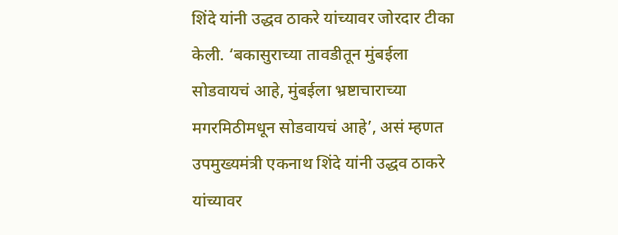शिंदे यांनी उद्धव ठाकरे यांच्यावर जोरदार टीका केली. ‘बकासुराच्या तावडीतून मुंबईला सोडवायचं आहे, मुंबईला भ्रष्टाचाराच्या मगरमिठीमधून सोडवायचं आहे’, असं म्हणत उपमुख्यमंत्री एकनाथ शिंदे यांनी उद्धव ठाकरे यांच्यावर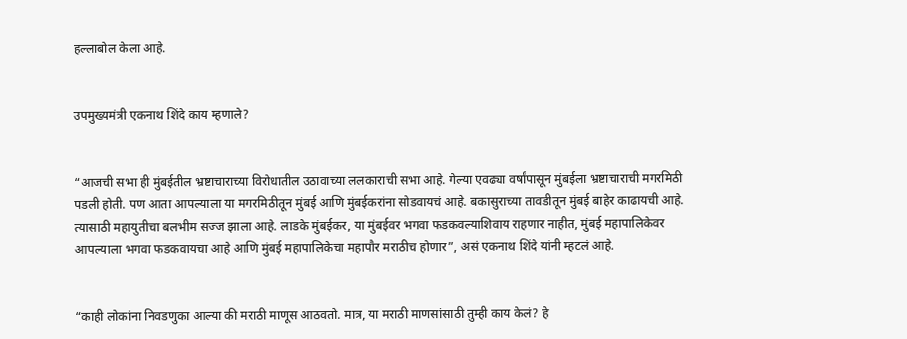हल्लाबोल केला आहे.


उपमुख्यमंत्री एकनाथ शिंदे काय म्हणाले?


“आजची सभा ही मुंबईतील भ्रष्टाचाराच्या विरोधातील उठावाच्या ललकाराची सभा आहे. गेल्या एवढ्या वर्षांपासून मुंबईला भ्रष्टाचाराची मगरमिठी पडली होती. पण आता आपल्याला या मगरमिठीतून मुंबई आणि मुंबईकरांना सोडवायचं आहे. बकासुराच्या तावडीतून मुंबई बाहेर काढायची आहे. त्यासाठी महायुतीचा बलभीम सज्ज झाला आहे. लाडके मुंबईकर, या मुंबईवर भगवा फडकवल्याशिवाय राहणार नाहीत, मुंबई महापालिकेवर आपल्याला भगवा फडकवायचा आहे आणि मुंबई महापालिकेचा महापौर मराठीच होणार”, असं एकनाथ शिंदे यांनी म्हटलं आहे.


“काही लोकांना निवडणुका आल्या की मराठी माणूस आठवतो. मात्र, या मराठी माणसांसाठी तुम्ही काय केलं? हे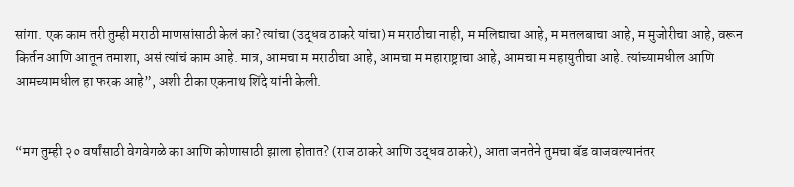सांगा. एक काम तरी तुम्ही मराठी माणसांसाठी केलं का? त्यांचा (उद्धव ठाकरे यांचा) म मराठीचा नाही, म मलिद्याचा आहे, म मतलबाचा आहे, म मुजोरीचा आहे, वरून किर्तन आणि आतून तमाशा, असं त्यांचं काम आहे. मात्र, आमचा म मराठीचा आहे, आमचा म महाराष्ट्राचा आहे, आमचा म महायुतीचा आहे. त्यांच्यामधील आणि आमच्यामधील हा फरक आहे”, अशी टीका एकनाथ शिंदे यांनी केली.


“मग तुम्ही २० वर्षांसाठी वेगवेगळे का आणि कोणासाठी झाला होतात? (राज ठाकरे आणि उद्धव ठाकरे), आता जनतेने तुमचा बॅड वाजवल्यानंतर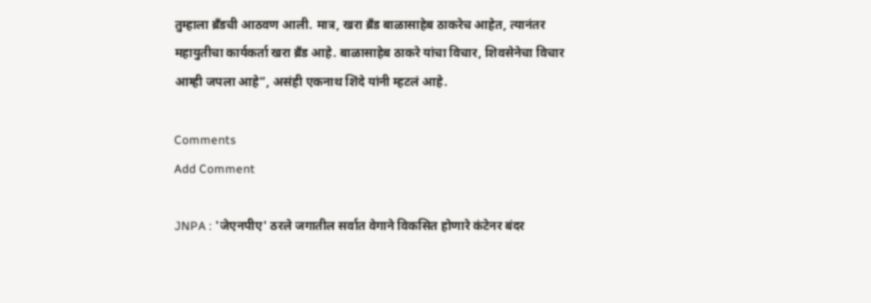तुम्हाला ब्रँडची आठवण आली. मात्र, खरा ब्रँड बाळासाहेब ठाकरेच आहेत, त्यानंतर महायुतीचा कार्यकर्ता खरा ब्रँड आहे. बाळासाहेब ठाकरे यांचा विचार, शिवसेनेचा विचार आम्ही जपला आहे”, असंही एकनाथ शिंदे यांनी म्हटलं आहे.

Comments
Add Comment

JNPA : 'जेएनपीए' ठरले जगातील सर्वात वेगाने विकसित होणारे कंटेनर बंदर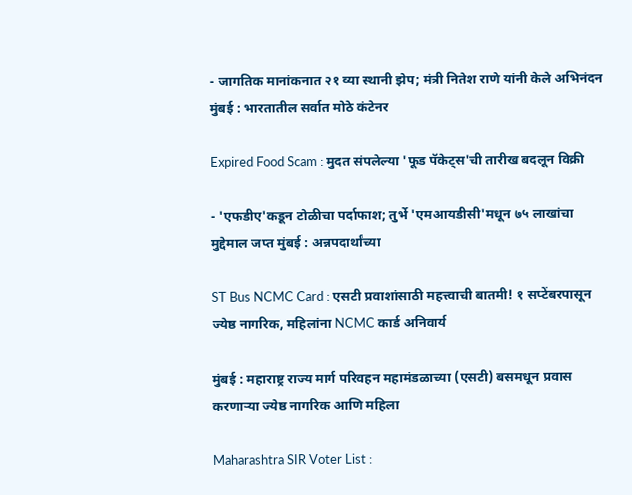- जागतिक मानांकनात २१ व्या स्थानी झेप; मंत्री नितेश राणे यांनी केले अभिनंदन मुंबई : भारतातील सर्वात मोठे कंटेनर

Expired Food Scam : मुदत संपलेल्या 'फूड पॅकेट्स'ची तारीख बदलून विक्री

- 'एफडीए'कडून टोळीचा पर्दाफाश; तुर्भे 'एमआयडीसी'मधून ७५ लाखांचा मुद्देमाल जप्त मुंबई : अन्नपदार्थांच्या

ST Bus NCMC Card : एसटी प्रवाशांसाठी महत्त्वाची बातमी! १ सप्टेंबरपासून ज्येष्ठ नागरिक, महिलांना NCMC कार्ड अनिवार्य

मुंबई : महाराष्ट्र राज्य मार्ग परिवहन महामंडळाच्या (एसटी) बसमधून प्रवास करणाऱ्या ज्येष्ठ नागरिक आणि महिला

Maharashtra SIR Voter List :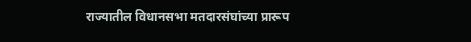राज्यातील विधानसभा मतदारसंघांच्या प्रारूप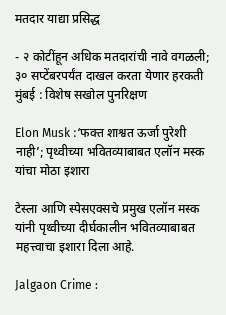मतदार याद्या प्रसिद्ध

- २ कोटींहून अधिक मतदारांची नावे वगळली; ३० सप्टेंबरपर्यंत दाखल करता येणार हरकती  मुंबई : विशेष सखोल पुनरिक्षण

Elon Musk :‘फक्त शाश्वत ऊर्जा पुरेशी नाही’; पृथ्वीच्या भवितव्याबाबत एलॉन मस्क यांचा मोठा इशारा

टेस्ला आणि स्पेसएक्सचे प्रमुख एलॉन मस्क यांनी पृथ्वीच्या दीर्घकालीन भवितव्याबाबत महत्त्वाचा इशारा दिला आहे.

Jalgaon Crime :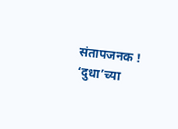संतापजनक ! ‘दुधा’च्या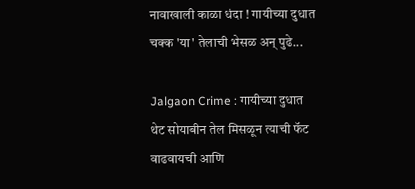नावाखाली काळा धंदा ! गायीच्या दुधात चक्क 'या' तेलाची भेसळ अन् पुढे...

Jalgaon Crime : गायीच्या दुधात थेट सोयाबीन तेल मिसळून त्याची फॅट वाढवायची आणि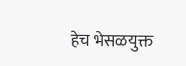हेच भेसळयुक्त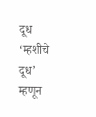दूध ‘म्हशीचे दूध’ म्हणून